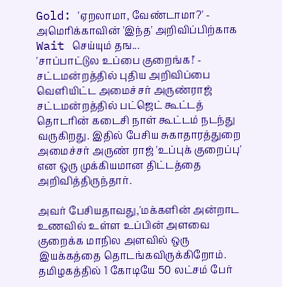Gold: 'ஏறலாமா, வேண்டாமா?' - அமெரிக்காவின் 'இந்த' அறிவிப்பிற்காக Wait செய்யும் தங...
'சாப்பாட்டுல உப்பை குறைங்க!' - சட்டமன்றத்தில் புதிய அறிவிப்பை வெளியிட்ட அமைச்சர் அருண்ராஜ்
சட்டமன்றத்தில் பட்ஜெட் கூட்டத் தொடரின் கடைசி நாள் கூட்டம் நடந்து வருகிறது. இதில் பேசிய சுகாதாரத்துறை அமைச்சர் அருண் ராஜ் 'உப்புக் குறைப்பு' என ஒரு முக்கியமான திட்டத்தை அறிவித்திருந்தார்.

அவர் பேசியதாவது,'மக்களின் அன்றாட உணவில் உள்ள உப்பின் அளவை குறைக்க மாநில அளவில் ஒரு இயக்கத்தை தொடங்கவிருக்கிறோம். தமிழகத்தில் 1 கோடியே 50 லட்சம் பேர்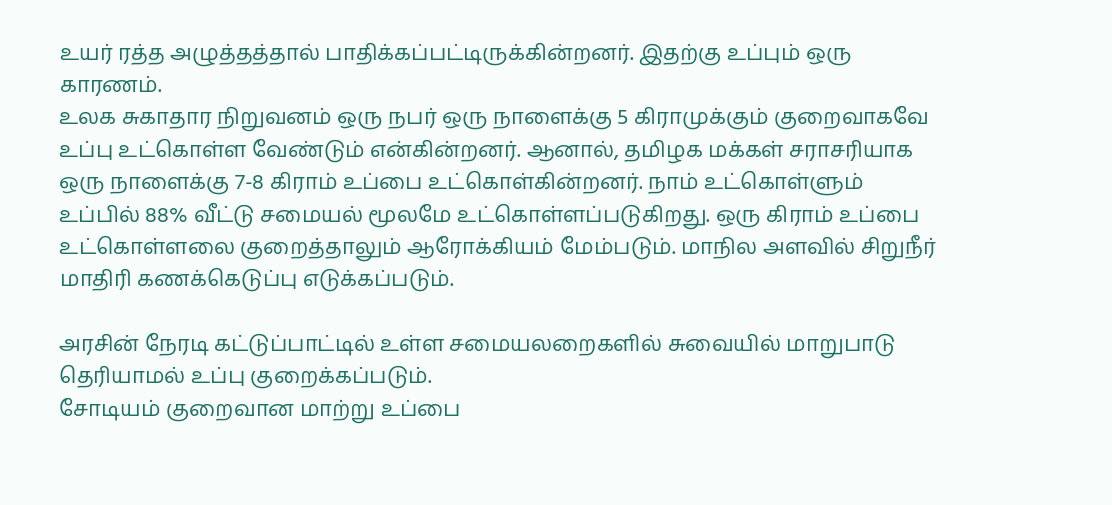உயர் ரத்த அழுத்தத்தால் பாதிக்கப்பட்டிருக்கின்றனர். இதற்கு உப்பும் ஒரு காரணம்.
உலக சுகாதார நிறுவனம் ஒரு நபர் ஒரு நாளைக்கு 5 கிராமுக்கும் குறைவாகவே உப்பு உட்கொள்ள வேண்டும் என்கின்றனர். ஆனால், தமிழக மக்கள் சராசரியாக ஒரு நாளைக்கு 7-8 கிராம் உப்பை உட்கொள்கின்றனர். நாம் உட்கொள்ளும் உப்பில் 88% வீட்டு சமையல் மூலமே உட்கொள்ளப்படுகிறது. ஒரு கிராம் உப்பை உட்கொள்ளலை குறைத்தாலும் ஆரோக்கியம் மேம்படும். மாநில அளவில் சிறுநீர் மாதிரி கணக்கெடுப்பு எடுக்கப்படும்.

அரசின் நேரடி கட்டுப்பாட்டில் உள்ள சமையலறைகளில் சுவையில் மாறுபாடு தெரியாமல் உப்பு குறைக்கப்படும்.
சோடியம் குறைவான மாற்று உப்பை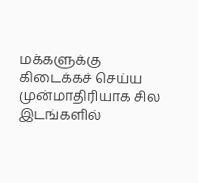மக்களுக்கு கிடைக்கச் செய்ய முன்மாதிரியாக சில இடங்களில்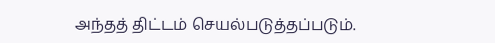அந்தத் திட்டம் செயல்படுத்தப்படும்.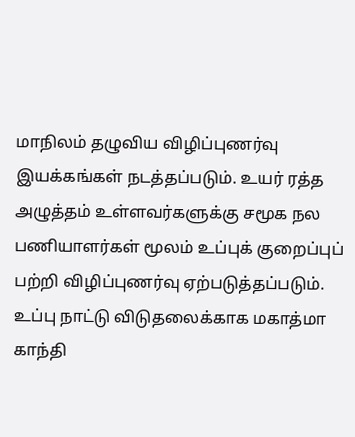மாநிலம் தழுவிய விழிப்புணர்வு இயக்கங்கள் நடத்தப்படும். உயர் ரத்த அழுத்தம் உள்ளவர்களுக்கு சமூக நல பணியாளர்கள் மூலம் உப்புக் குறைப்புப் பற்றி விழிப்புணர்வு ஏற்படுத்தப்படும். உப்பு நாட்டு விடுதலைக்காக மகாத்மா காந்தி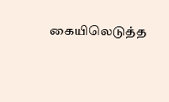கையிலெடுத்த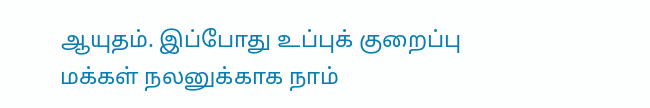ஆயுதம். இப்போது உப்புக் குறைப்பு மக்கள் நலனுக்காக நாம்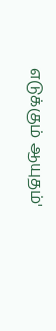எடுக்கும் ஆயுதம்'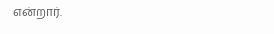என்றார்.